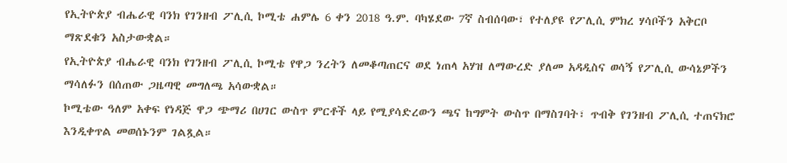የኢትዮጵያ ብሔራዊ ባንክ የገንዘብ ፖሊሲ ኮሚቴ ሐምሌ 6 ቀን 2018 ዓ.ም. ባካሄደው 7ኛ ስብሰባው፣ የተለያዩ የፖሊሲ ምክረ ሃሳቦችን አቅርቦ ማጽደቁን አስታውቋል።
የኢትዮጵያ ብሔራዊ ባንክ የገንዘብ ፖሊሲ ኮሚቴ የዋጋ ንረትን ለመቆጣጠርና ወደ ነጠላ አሃዝ ለማውረድ ያለመ አዳዲስና ወሳኝ የፖሊሲ ውሳኔዎችን ማሳለፉን በሰጠው ጋዜጣዊ መግለጫ አሳውቋል።
ኮሚቴው ዓለም አቀፍ የነዳጅ ዋጋ ጭማሪ በሀገር ውስጥ ምርቶች ላይ የሚያሳድረውን ጫና ከግምት ውስጥ በማስገባት፣ ጥብቅ የገንዘብ ፖሊሲ ተጠናክሮ እንዲቀጥል መወሰኑንም ገልጿል።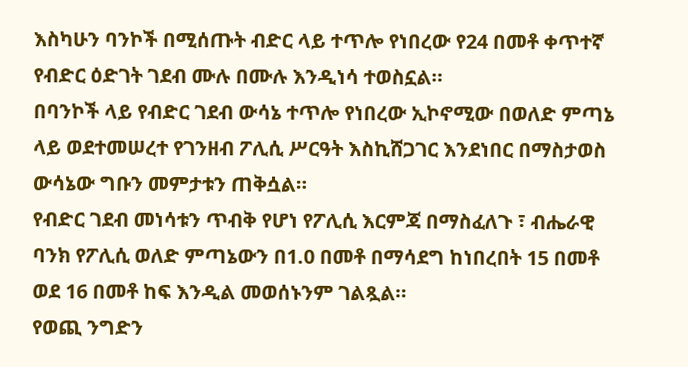እስካሁን ባንኮች በሚሰጡት ብድር ላይ ተጥሎ የነበረው የ24 በመቶ ቀጥተኛ የብድር ዕድገት ገደብ ሙሉ በሙሉ እንዲነሳ ተወስኗል።
በባንኮች ላይ የብድር ገደብ ውሳኔ ተጥሎ የነበረው ኢኮኖሚው በወለድ ምጣኔ ላይ ወደተመሠረተ የገንዘብ ፖሊሲ ሥርዓት እስኪሸጋገር እንደነበር በማስታወስ ውሳኔው ግቡን መምታቱን ጠቅሷል።
የብድር ገደብ መነሳቱን ጥብቅ የሆነ የፖሊሲ እርምጃ በማስፈለጉ ፣ ብሔራዊ ባንክ የፖሊሲ ወለድ ምጣኔውን በ1.0 በመቶ በማሳደግ ከነበረበት 15 በመቶ ወደ 16 በመቶ ከፍ እንዲል መወሰኑንም ገልጿል።
የወጪ ንግድን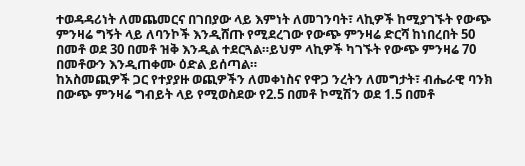ተወዳዳሪነት ለመጨመርና በገበያው ላይ እምነት ለመገንባት፣ ላኪዎች ከሚያገኙት የውጭ ምንዛሬ ግኝት ላይ ለባንኮች እንዲሸጡ የሚደረገው የውጭ ምንዛሬ ድርሻ ከነበረበት 50 በመቶ ወደ 30 በመቶ ዝቅ እንዲል ተደርጓል።ይህም ላኪዎች ካገኙት የውጭ ምንዛሬ 70 በመቶውን እንዲጠቀሙ ዕድል ይሰጣል።
ከአስመጪዎች ጋር የተያያዙ ወጪዎችን ለመቀነስና የዋጋ ንረትን ለመግታት፣ ብሔራዊ ባንክ በውጭ ምንዛሬ ግብይት ላይ የሚወስደው የ2.5 በመቶ ኮሚሽን ወደ 1.5 በመቶ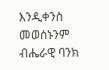እንዲቀንስ መወሰኑንም ብሔራዊ ባንክ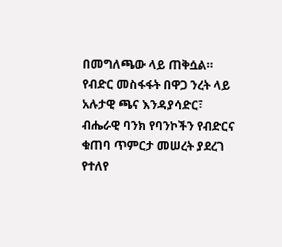በመግለጫው ላይ ጠቅሷል።
የብድር መስፋፋት በዋጋ ንረት ላይ አሉታዊ ጫና እንዳያሳድር፣ ብሔራዊ ባንክ የባንኮችን የብድርና ቁጠባ ጥምርታ መሠረት ያደረገ የተለየ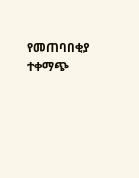የመጠባበቂያ ተቀማጭ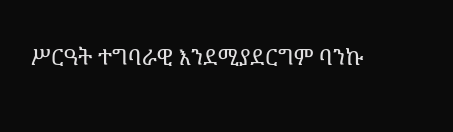ሥርዓት ተግባራዊ እንደሚያደርግም ባንኩ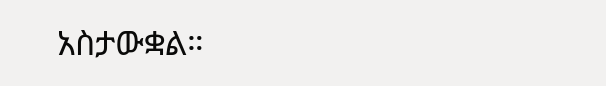አስታውቋል።